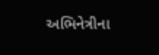અભિનેત્રીના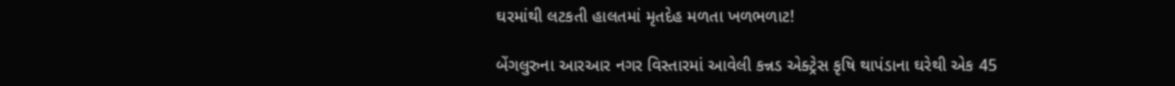ઘરમાંથી લટકતી હાલતમાં મૃતદેહ મળતા ખળભળાટ!

બેંગલુરુના આરઆર નગર વિસ્તારમાં આવેલી કન્નડ એક્ટ્રેસ કૃષિ થાપંડાના ઘરેથી એક 45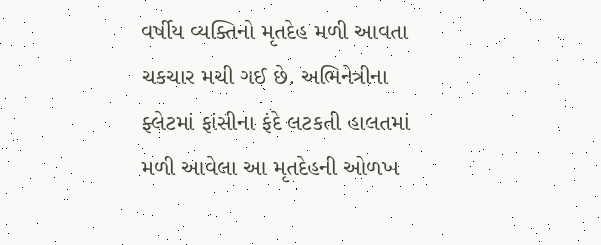વર્ષીય વ્યક્તિનો મૃતદેહ મળી આવતા ચકચાર મચી ગઈ છે. અભિનેત્રીના ફ્લેટમાં ફાંસીના ફંદે લટકતી હાલતમાં મળી આવેલા આ મૃતદેહની ઓળખ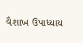વૈશાખ ઉપાધ્યાય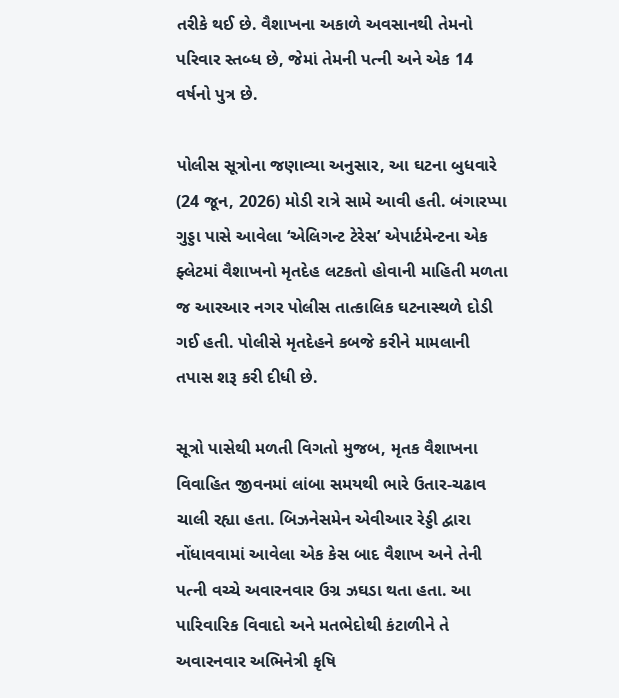તરીકે થઈ છે. વૈશાખના અકાળે અવસાનથી તેમનો પરિવાર સ્તબ્ધ છે, જેમાં તેમની પત્ની અને એક 14 વર્ષનો પુત્ર છે.

પોલીસ સૂત્રોના જણાવ્યા અનુસાર, આ ઘટના બુધવારે (24 જૂન, 2026) મોડી રાત્રે સામે આવી હતી. બંગારપ્પા ગુડ્ડા પાસે આવેલા ‘એલિગન્ટ ટેરેસ’ એપાર્ટમેન્ટના એક ફ્લેટમાં વૈશાખનો મૃતદેહ લટકતો હોવાની માહિતી મળતા જ આરઆર નગર પોલીસ તાત્કાલિક ઘટનાસ્થળે દોડી ગઈ હતી. પોલીસે મૃતદેહને કબજે કરીને મામલાની તપાસ શરૂ કરી દીધી છે.

સૂત્રો પાસેથી મળતી વિગતો મુજબ, મૃતક વૈશાખના વિવાહિત જીવનમાં લાંબા સમયથી ભારે ઉતાર-ચઢાવ ચાલી રહ્યા હતા. બિઝનેસમેન એવીઆર રેડ્ડી દ્વારા નોંધાવવામાં આવેલા એક કેસ બાદ વૈશાખ અને તેની પત્ની વચ્ચે અવારનવાર ઉગ્ર ઝઘડા થતા હતા. આ પારિવારિક વિવાદો અને મતભેદોથી કંટાળીને તે અવારનવાર અભિનેત્રી કૃષિ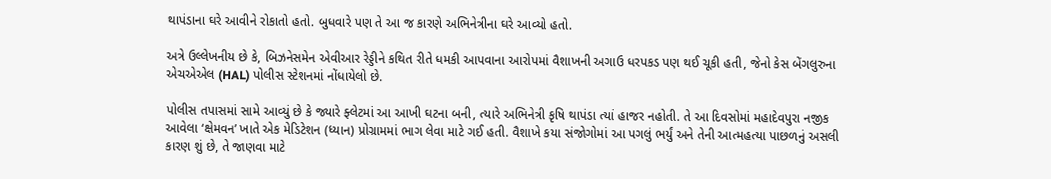થાપંડાના ઘરે આવીને રોકાતો હતો. બુધવારે પણ તે આ જ કારણે અભિનેત્રીના ઘરે આવ્યો હતો.

અત્રે ઉલ્લેખનીય છે કે, બિઝનેસમેન એવીઆર રેડ્ડીને કથિત રીતે ધમકી આપવાના આરોપમાં વૈશાખની અગાઉ ધરપકડ પણ થઈ ચૂકી હતી, જેનો કેસ બેંગલુરુના એચએએલ (HAL) પોલીસ સ્ટેશનમાં નોંધાયેલો છે.

પોલીસ તપાસમાં સામે આવ્યું છે કે જ્યારે ફ્લેટમાં આ આખી ઘટના બની, ત્યારે અભિનેત્રી કૃષિ થાપંડા ત્યાં હાજર નહોતી. તે આ દિવસોમાં મહાદેવપુરા નજીક આવેલા ‘ક્ષેમવન’ ખાતે એક મેડિટેશન (ધ્યાન) પ્રોગ્રામમાં ભાગ લેવા માટે ગઈ હતી. વૈશાખે કયા સંજોગોમાં આ પગલું ભર્યું અને તેની આત્મહત્યા પાછળનું અસલી કારણ શું છે, તે જાણવા માટે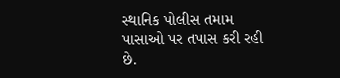સ્થાનિક પોલીસ તમામ પાસાઓ પર તપાસ કરી રહી છે.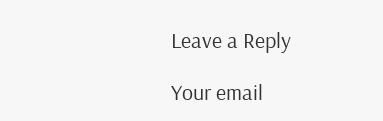Leave a Reply

Your email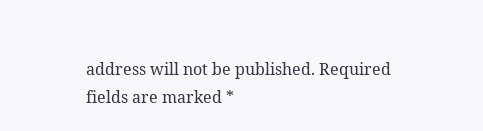address will not be published. Required fields are marked *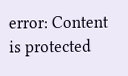error: Content is protected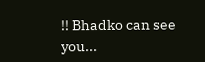!! Bhadko can see you...